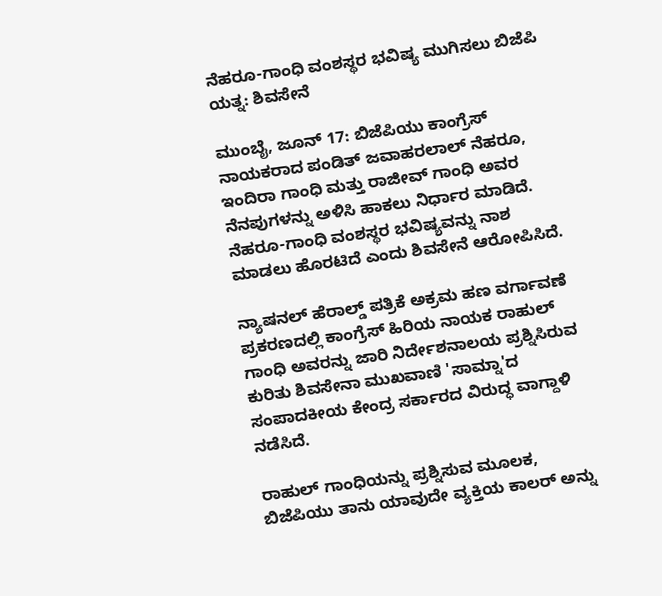ನೆಹರೂ-ಗಾಂಧಿ ವಂಶಸ್ಥರ ಭವಿಷ್ಯ ಮುಗಿಸಲು ಬಿಜೆಪಿ ಯತ್ನ: ಶಿವಸೇನೆ

ಮುಂಬೈ, ಜೂನ್ 17: ಬಿಜೆಪಿಯು ಕಾಂಗ್ರೆಸ್ ನಾಯಕರಾದ ಪಂಡಿತ್ ಜವಾಹರಲಾಲ್ ನೆಹರೂ, ಇಂದಿರಾ ಗಾಂಧಿ ಮತ್ತು ರಾಜೀವ್ ಗಾಂಧಿ ಅವರ ನೆನಪುಗಳನ್ನು ಅಳಿಸಿ ಹಾಕಲು ನಿರ್ಧಾರ ಮಾಡಿದೆ. ನೆಹರೂ-ಗಾಂಧಿ ವಂಶಸ್ಥರ ಭವಿಷ್ಯವನ್ನು ನಾಶ ಮಾಡಲು ಹೊರಟಿದೆ ಎಂದು ಶಿವಸೇನೆ ಆರೋಪಿಸಿದೆ.

ನ್ಯಾಷನಲ್ ಹೆರಾಲ್ಡ್ ಪತ್ರಿಕೆ ಅಕ್ರಮ ಹಣ ವರ್ಗಾವಣೆ ಪ್ರಕರಣದಲ್ಲಿ ಕಾಂಗ್ರೆಸ್ ಹಿರಿಯ ನಾಯಕ ರಾಹುಲ್ ಗಾಂಧಿ ಅವರನ್ನು ಜಾರಿ ನಿರ್ದೇಶನಾಲಯ ಪ್ರಶ್ನಿಸಿರುವ ಕುರಿತು ಶಿವಸೇನಾ ಮುಖವಾಣಿ 'ಸಾಮ್ನಾ'ದ ಸಂಪಾದಕೀಯ ಕೇಂದ್ರ ಸರ್ಕಾರದ ವಿರುದ್ಧ ವಾಗ್ದಾಳಿ ನಡೆಸಿದೆ.

ರಾಹುಲ್ ಗಾಂಧಿಯನ್ನು ಪ್ರಶ್ನಿಸುವ ಮೂಲಕ, ಬಿಜೆಪಿಯು ತಾನು ಯಾವುದೇ ವ್ಯಕ್ತಿಯ ಕಾಲರ್ ಅನ್ನು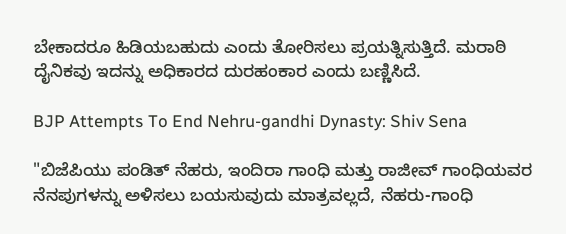ಬೇಕಾದರೂ ಹಿಡಿಯಬಹುದು ಎಂದು ತೋರಿಸಲು ಪ್ರಯತ್ನಿಸುತ್ತಿದೆ. ಮರಾಠಿ ದೈನಿಕವು ಇದನ್ನು ಅಧಿಕಾರದ ದುರಹಂಕಾರ ಎಂದು ಬಣ್ಣಿಸಿದೆ.

BJP Attempts To End Nehru-gandhi Dynasty: Shiv Sena

"ಬಿಜೆಪಿಯು ಪಂಡಿತ್ ನೆಹರು, ಇಂದಿರಾ ಗಾಂಧಿ ಮತ್ತು ರಾಜೀವ್ ಗಾಂಧಿಯವರ ನೆನಪುಗಳನ್ನು ಅಳಿಸಲು ಬಯಸುವುದು ಮಾತ್ರವಲ್ಲದೆ, ನೆಹರು-ಗಾಂಧಿ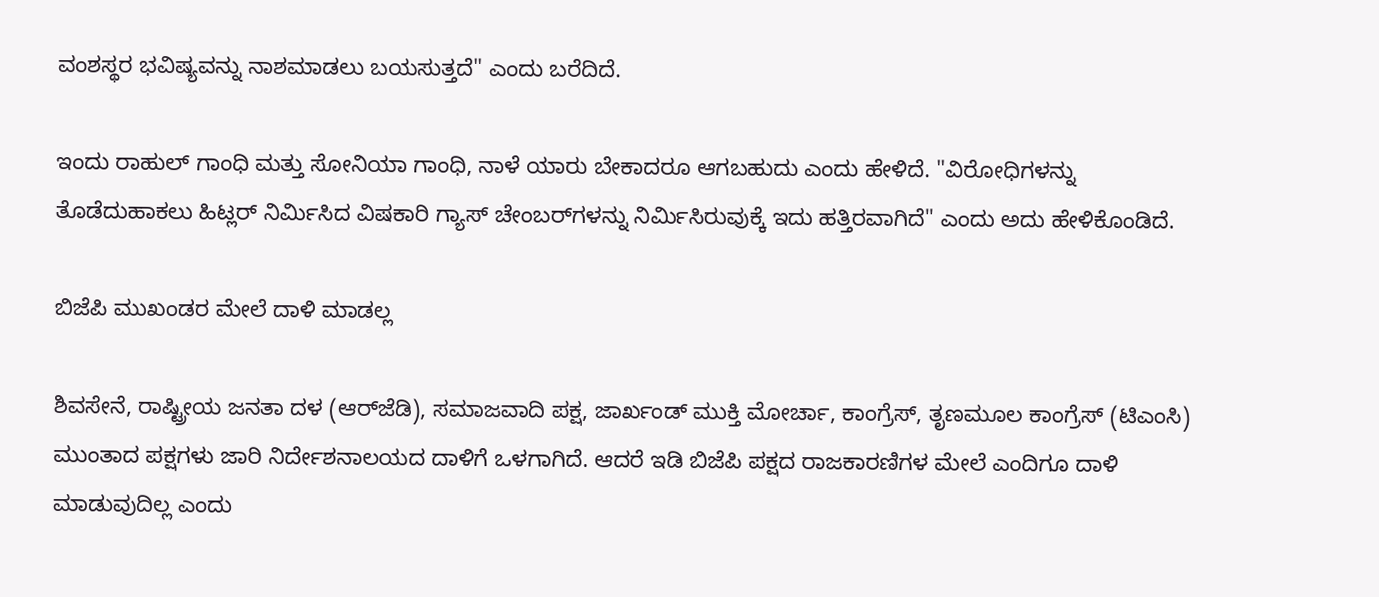ವಂಶಸ್ಥರ ಭವಿಷ್ಯವನ್ನು ನಾಶಮಾಡಲು ಬಯಸುತ್ತದೆ" ಎಂದು ಬರೆದಿದೆ.

ಇಂದು ರಾಹುಲ್ ಗಾಂಧಿ ಮತ್ತು ಸೋನಿಯಾ ಗಾಂಧಿ, ನಾಳೆ ಯಾರು ಬೇಕಾದರೂ ಆಗಬಹುದು ಎಂದು ಹೇಳಿದೆ. "ವಿರೋಧಿಗಳನ್ನು ತೊಡೆದುಹಾಕಲು ಹಿಟ್ಲರ್ ನಿರ್ಮಿಸಿದ ವಿಷಕಾರಿ ಗ್ಯಾಸ್ ಚೇಂಬರ್‌ಗಳನ್ನು ನಿರ್ಮಿಸಿರುವುಕ್ಕೆ ಇದು ಹತ್ತಿರವಾಗಿದೆ" ಎಂದು ಅದು ಹೇಳಿಕೊಂಡಿದೆ.

ಬಿಜೆಪಿ ಮುಖಂಡರ ಮೇಲೆ ದಾಳಿ ಮಾಡಲ್ಲ

ಶಿವಸೇನೆ, ರಾಷ್ಟ್ರೀಯ ಜನತಾ ದಳ (ಆರ್‌ಜೆಡಿ), ಸಮಾಜವಾದಿ ಪಕ್ಷ, ಜಾರ್ಖಂಡ್ ಮುಕ್ತಿ ಮೋರ್ಚಾ, ಕಾಂಗ್ರೆಸ್, ತೃಣಮೂಲ ಕಾಂಗ್ರೆಸ್ (ಟಿಎಂಸಿ) ಮುಂತಾದ ಪಕ್ಷಗಳು ಜಾರಿ ನಿರ್ದೇಶನಾಲಯದ ದಾಳಿಗೆ ಒಳಗಾಗಿದೆ. ಆದರೆ ಇಡಿ ಬಿಜೆಪಿ ಪಕ್ಷದ ರಾಜಕಾರಣಿಗಳ ಮೇಲೆ ಎಂದಿಗೂ ದಾಳಿ ಮಾಡುವುದಿಲ್ಲ ಎಂದು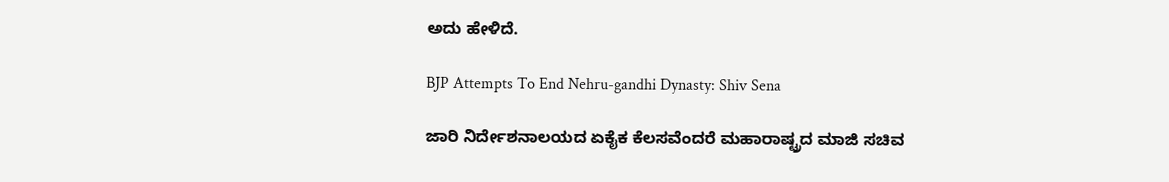ಅದು ಹೇಳಿದೆ.

BJP Attempts To End Nehru-gandhi Dynasty: Shiv Sena

ಜಾರಿ ನಿರ್ದೇಶನಾಲಯದ ಏಕೈಕ ಕೆಲಸವೆಂದರೆ ಮಹಾರಾಷ್ಟ್ರದ ಮಾಜಿ ಸಚಿವ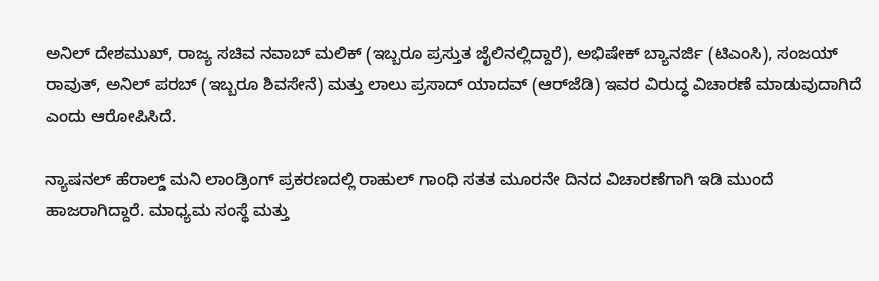ಅನಿಲ್ ದೇಶಮುಖ್, ರಾಜ್ಯ ಸಚಿವ ನವಾಬ್ ಮಲಿಕ್ (ಇಬ್ಬರೂ ಪ್ರಸ್ತುತ ಜೈಲಿನಲ್ಲಿದ್ದಾರೆ), ಅಭಿಷೇಕ್ ಬ್ಯಾನರ್ಜಿ (ಟಿಎಂಸಿ), ಸಂಜಯ್ ರಾವುತ್, ಅನಿಲ್ ಪರಬ್ (ಇಬ್ಬರೂ ಶಿವಸೇನೆ) ಮತ್ತು ಲಾಲು ಪ್ರಸಾದ್ ಯಾದವ್ (ಆರ್‌ಜೆಡಿ) ಇವರ ವಿರುದ್ಧ ವಿಚಾರಣೆ ಮಾಡುವುದಾಗಿದೆ ಎಂದು ಆರೋಪಿಸಿದೆ.

ನ್ಯಾಷನಲ್ ಹೆರಾಲ್ಡ್ ಮನಿ ಲಾಂಡ್ರಿಂಗ್ ಪ್ರಕರಣದಲ್ಲಿ ರಾಹುಲ್ ಗಾಂಧಿ ಸತತ ಮೂರನೇ ದಿನದ ವಿಚಾರಣೆಗಾಗಿ ಇಡಿ ಮುಂದೆ ಹಾಜರಾಗಿದ್ದಾರೆ. ಮಾಧ್ಯಮ ಸಂಸ್ಥೆ ಮತ್ತು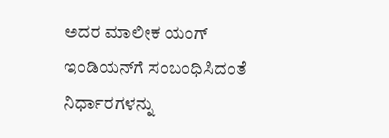ಅದರ ಮಾಲೀಕ ಯಂಗ್ ಇಂಡಿಯನ್‌ಗೆ ಸಂಬಂಧಿಸಿದಂತೆ ನಿರ್ಧಾರಗಳನ್ನು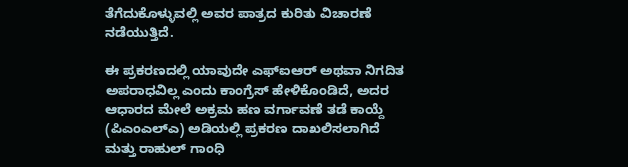ತೆಗೆದುಕೊಳ್ಳುವಲ್ಲಿ ಅವರ ಪಾತ್ರದ ಕುರಿತು ವಿಚಾರಣೆ ನಡೆಯುತ್ತಿದೆ.

ಈ ಪ್ರಕರಣದಲ್ಲಿ ಯಾವುದೇ ಎಫ್‌ಐಆರ್ ಅಥವಾ ನಿಗದಿತ ಅಪರಾಧವಿಲ್ಲ ಎಂದು ಕಾಂಗ್ರೆಸ್ ಹೇಳಿಕೊಂಡಿದೆ, ಅದರ ಆಧಾರದ ಮೇಲೆ ಅಕ್ರಮ ಹಣ ವರ್ಗಾವಣೆ ತಡೆ ಕಾಯ್ದೆ (ಪಿಎಂಎಲ್‌ಎ) ಅಡಿಯಲ್ಲಿ ಪ್ರಕರಣ ದಾಖಲಿಸಲಾಗಿದೆ ಮತ್ತು ರಾಹುಲ್ ಗಾಂಧಿ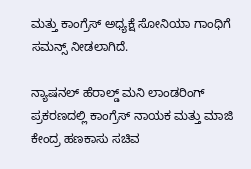ಮತ್ತು ಕಾಂಗ್ರೆಸ್ ಅಧ್ಯಕ್ಷೆ ಸೋನಿಯಾ ಗಾಂಧಿಗೆ ಸಮನ್ಸ್ ನೀಡಲಾಗಿದೆ.

ನ್ಯಾಷನಲ್ ಹೆರಾಲ್ಡ್ ಮನಿ ಲಾಂಡರಿಂಗ್ ಪ್ರಕರಣದಲ್ಲಿ ಕಾಂಗ್ರೆಸ್ ನಾಯಕ ಮತ್ತು ಮಾಜಿ ಕೇಂದ್ರ ಹಣಕಾಸು ಸಚಿವ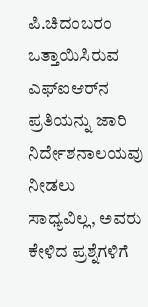ಪಿ.ಚಿದಂಬರಂ ಒತ್ತಾಯಿಸಿರುವ ಎಫ್‌ಐಆರ್‌ನ ಪ್ರತಿಯನ್ನು ಜಾರಿ ನಿರ್ದೇಶನಾಲಯವು ನೀಡಲು ಸಾಧ್ಯವಿಲ್ಲ, ಅವರು ಕೇಳಿದ ಪ್ರಶ್ನೆಗಳಿಗೆ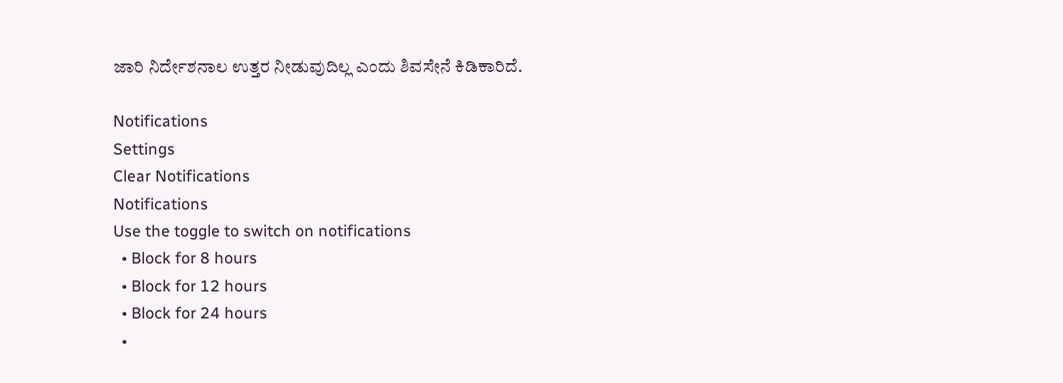ಜಾರಿ ನಿರ್ದೇಶನಾಲ ಉತ್ತರ ನೀಡುವುದಿಲ್ಲ ಎಂದು ಶಿವಸೇನೆ ಕಿಡಿಕಾರಿದೆ.

Notifications
Settings
Clear Notifications
Notifications
Use the toggle to switch on notifications
  • Block for 8 hours
  • Block for 12 hours
  • Block for 24 hours
  •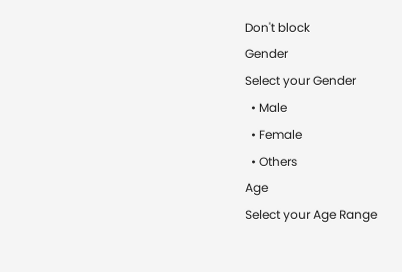Don't block
Gender
Select your Gender
  • Male
  • Female
  • Others
Age
Select your Age Range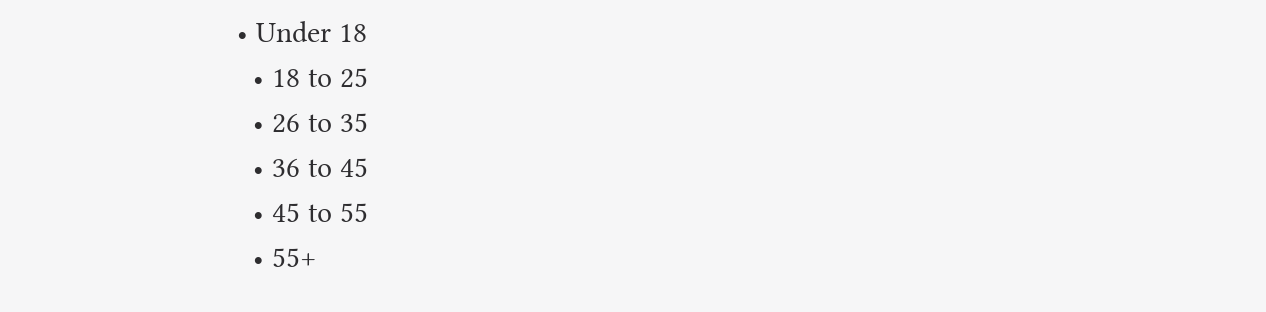• Under 18
  • 18 to 25
  • 26 to 35
  • 36 to 45
  • 45 to 55
  • 55+